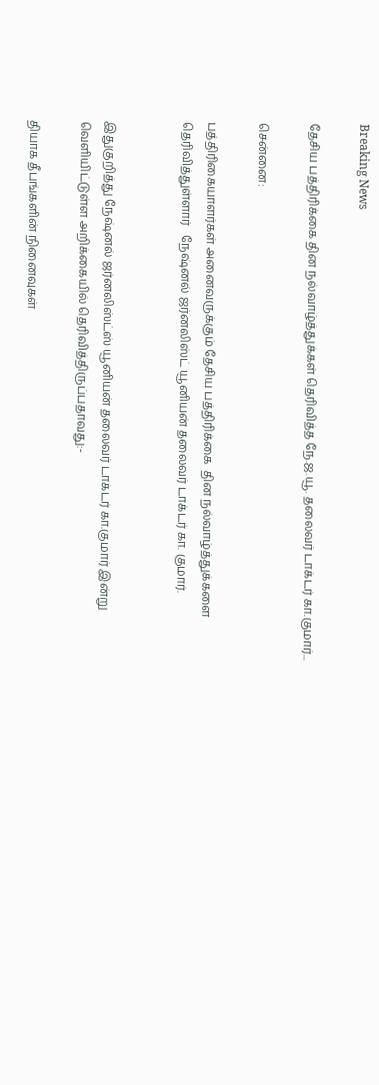Breaking News

தேசிய பத்திரிக்கை தின நல்வாழ்த்துக்கள் தெரிவித்த நே.ஜ.யூ. தலைவர் டாக்டர் கா.குமார்...

சென்னை:

பத்திரிகையாளர்கள் அனைவருக்கும் தேசிய பத்திரிக்கை  தின நல்வாழ்த்துக்களை தெரிவித்துள்ளார்   நேஷ்னல் ஜர்னலிஸ்ட் யூனியன் தலைவர் டாக்டர் கா. குமார்.


இதுகுறித்து நேஷ்னல் ஜர்னலிஸ்ட்ஸ் யூனியன் தலைவர் டாக்டர் கா.குமார் இன்று வெளியிட்டுள்ள அறிக்கையில் தெரிவித்திருப்பதாவது:-

தியாக தீபங்களின் நினைவுகள்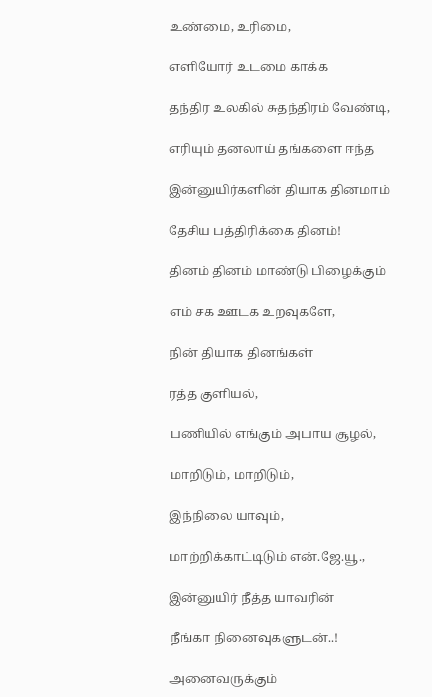உண்மை, உரிமை,

எளியோர் உடமை காக்க

தந்திர உலகில் சுதந்திரம் வேண்டி,

எரியும் தனலாய் தங்களை ஈந்த

இன்னுயிர்களின் தியாக தினமாம்

தேசிய பத்திரிக்கை தினம்!

தினம் தினம் மாண்டு பிழைக்கும்

எம் சக ஊடக உறவுகளே,

நின் தியாக தினங்கள்

ரத்த குளியல்,

பணியில் எங்கும் அபாய சூழல்,

மாறிடும், மாறிடும்,

இந்நிலை யாவும்,

மாற்றிக்காட்டிடும் என்.ஜே.யூ.,

இன்னுயிர் நீத்த யாவரின்

நீங்கா நினைவுகளுடன்..!

அனைவருக்கும்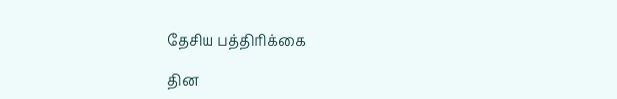தேசிய பத்திரிக்கை

தின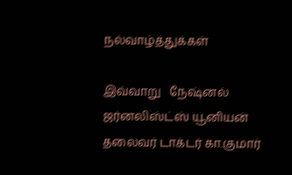நல்வாழ்த்துக்கள்

இவ்வாறு   நேஷ்னல் ஜர்னலிஸ்ட்ஸ் யூனியன் தலைவர் டாக்டர் கா.குமார்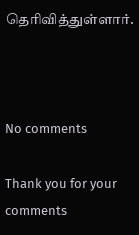தெரிவித்துள்ளார்.



No comments

Thank you for your comments